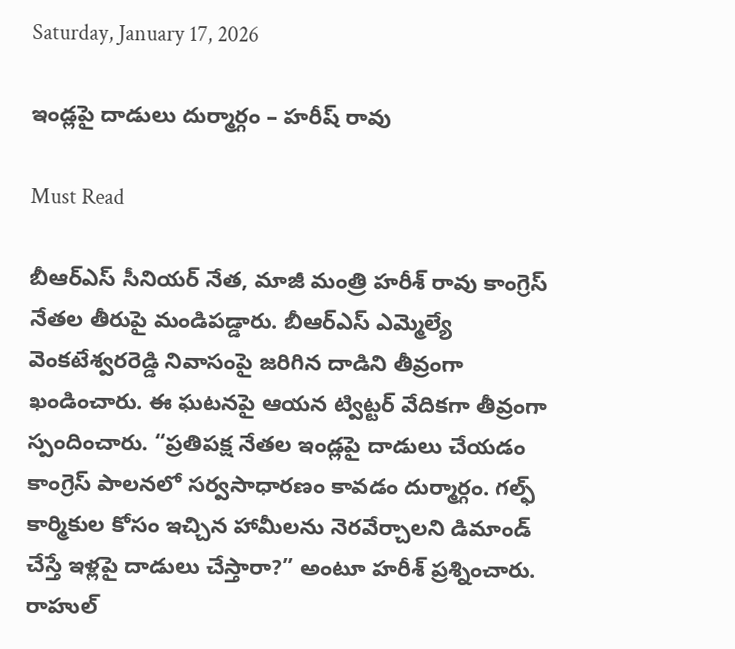Saturday, January 17, 2026

ఇండ్ల‌పై దాడులు దుర్మార్గం – హ‌రీష్ రావు

Must Read

బీఆర్ఎస్ సీనియర్ నేత, మాజీ మంత్రి హరీశ్ రావు కాంగ్రెస్ నేతల తీరుపై మండిపడ్డారు. బీఆర్ఎస్ ఎమ్మెల్యే వెంకటేశ్వరరెడ్డి నివాసంపై జరిగిన దాడిని తీవ్రంగా ఖండించారు. ఈ ఘటనపై ఆయన ట్విట్టర్ వేదికగా తీవ్రంగా స్పందించారు. “ప్రతిపక్ష నేతల ఇండ్లపై దాడులు చేయడం కాంగ్రెస్ పాలనలో సర్వసాధారణం కావడం దుర్మార్గం. గల్ఫ్ కార్మికుల కోసం ఇచ్చిన హామీలను నెరవేర్చాలని డిమాండ్ చేస్తే ఇళ్లపై దాడులు చేస్తారా?” అంటూ హరీశ్ ప్రశ్నించారు. రాహుల్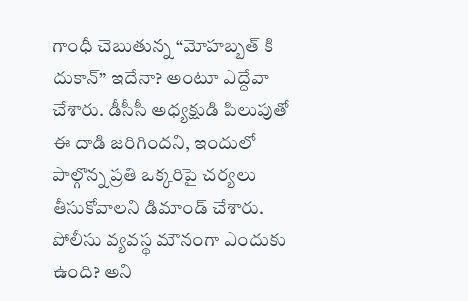గాంధీ చెబుతున్న “మోహబ్బత్ కి దుకాన్” ఇదేనా? అంటూ ఎద్దేవా చేశారు. డీసీసీ అధ్యక్షుడి పిలుపుతో ఈ దాడి జరిగిందని, ఇందులో పాల్గొన్న ప్రతి ఒక్కరిపై చర్యలు తీసుకోవాలని డిమాండ్ చేశారు. పోలీసు వ్యవస్థ మౌనంగా ఎందుకు ఉంది? అని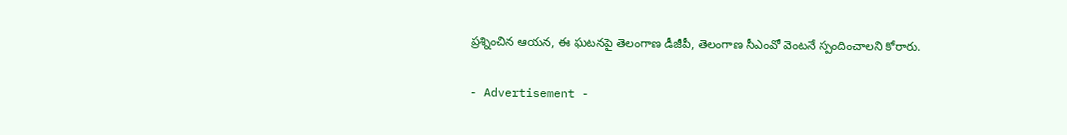ప్రశ్నించిన ఆయన, ఈ ఘటనపై తెలంగాణ డీజీపీ, తెలంగాణ సీఎంవో వెంటనే స్పందించాలని కోరారు.

- Advertisement -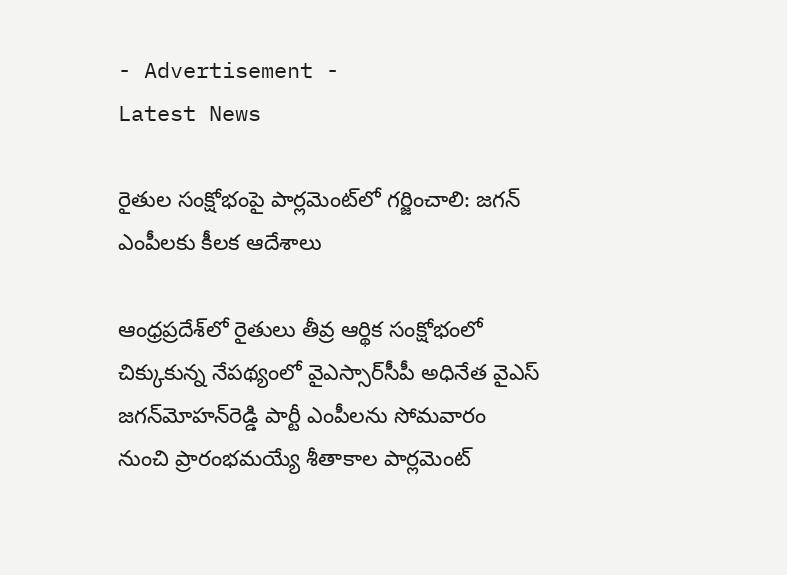- Advertisement -
Latest News

రైతుల సంక్షోభంపై పార్లమెంట్‌లో గర్జించాలి: జగన్ ఎంపీలకు కీలక ఆదేశాలు

ఆంధ్రప్రదేశ్‌లో రైతులు తీవ్ర ఆర్థిక సంక్షోభంలో చిక్కుకున్న నేపథ్యంలో వైఎస్సార్‌సీపీ అధినేత వైఎస్ జగన్‌మోహన్‌రెడ్డి పార్టీ ఎంపీలను సోమవారం నుంచి ప్రారంభమయ్యే శీతాకాల పార్లమెంట్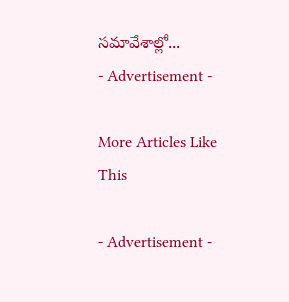సమావేశాల్లో...
- Advertisement -

More Articles Like This

- Advertisement -